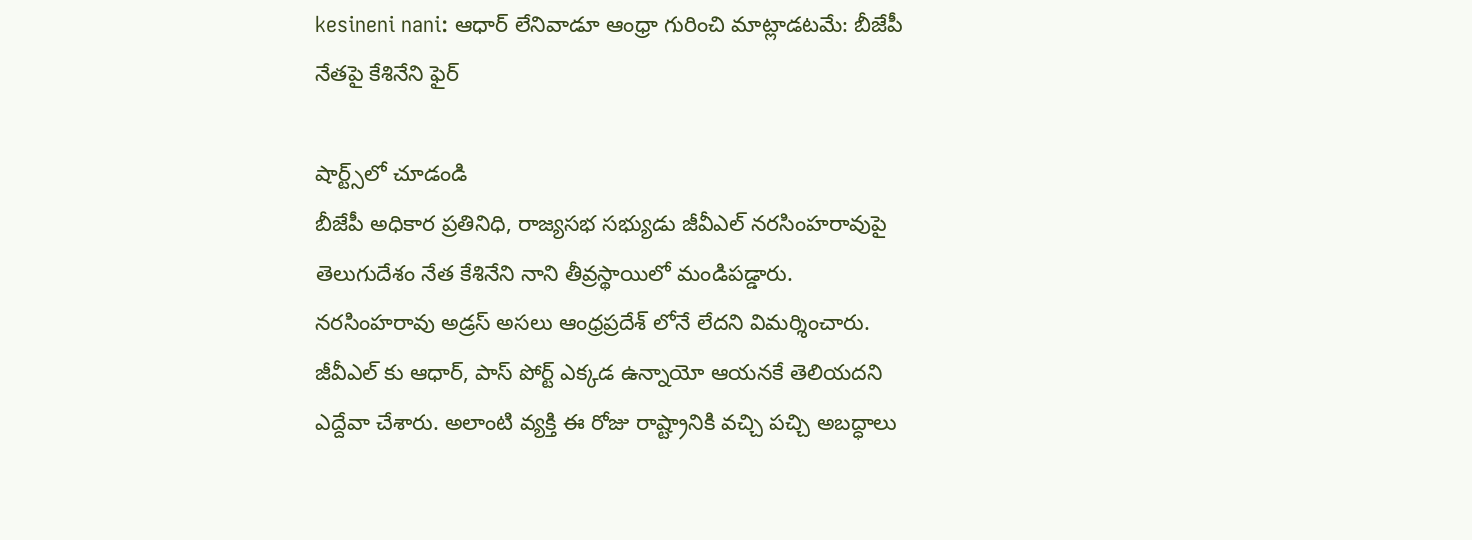kesineni nani: ఆధార్ లేనివాడూ ఆంధ్రా గురించి మాట్లాడటమే: బీజేపీ నేతపై కేశినేని ఫైర్

షార్ట్స్‌లో చూడండి
బీజేపీ అధికార ప్రతినిధి, రాజ్యసభ సభ్యుడు జీవీఎల్ నరసింహరావుపై తెలుగుదేశం నేత కేశినేని నాని తీవ్రస్థాయిలో మండిపడ్డారు. నరసింహరావు అడ్రస్ అసలు ఆంధ్రప్రదేశ్ లోనే లేదని విమర్శించారు. జీవీఎల్ కు ఆధార్, పాస్ పోర్ట్ ఎక్కడ ఉన్నాయో ఆయనకే తెలియదని ఎద్దేవా చేశారు. అలాంటి వ్యక్తి ఈ రోజు రాష్ట్రానికి వచ్చి పచ్చి అబద్ధాలు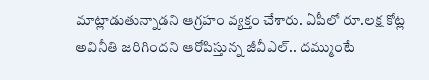మాట్లాడుతున్నాడని ఆగ్రహం వ్యక్తం చేశారు. ఏపీలో రూ.లక్ష కోట్ల అవినీతి జరిగిందని ఆరోపిస్తున్న జీవీఎల్.. దమ్ముంటే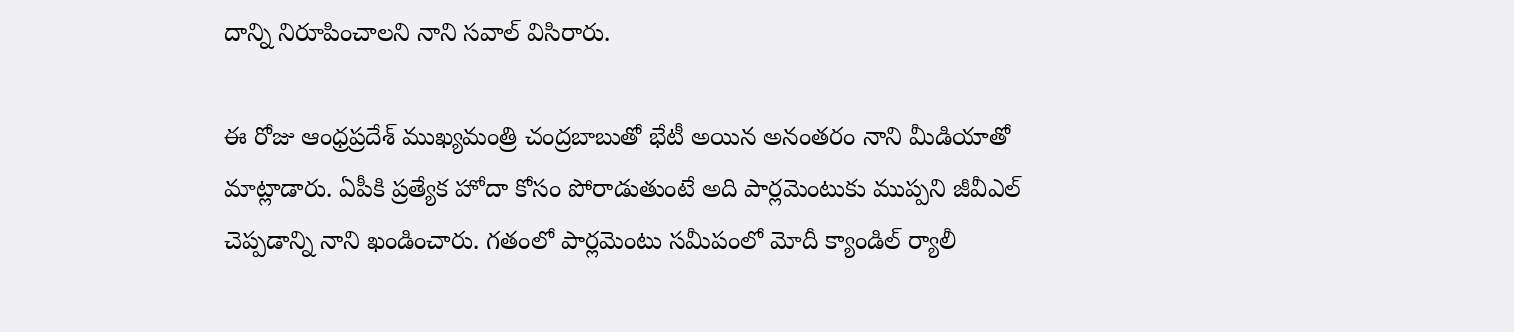దాన్ని నిరూపించాలని నాని సవాల్ విసిరారు.

ఈ రోజు ఆంధ్రప్రదేశ్ ముఖ్యమంత్రి చంద్రబాబుతో భేటీ అయిన అనంతరం నాని మీడియాతో మాట్లాడారు. ఏపీకి ప్రత్యేక హోదా కోసం పోరాడుతుంటే అది పార్లమెంటుకు ముప్పని జీవీఎల్ చెప్పడాన్ని నాని ఖండించారు. గతంలో పార్లమెంటు సమీపంలో మోదీ క్యాండిల్ ర్యాలీ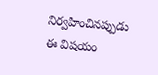నిర్వహించినప్పుడు ఈ విషయం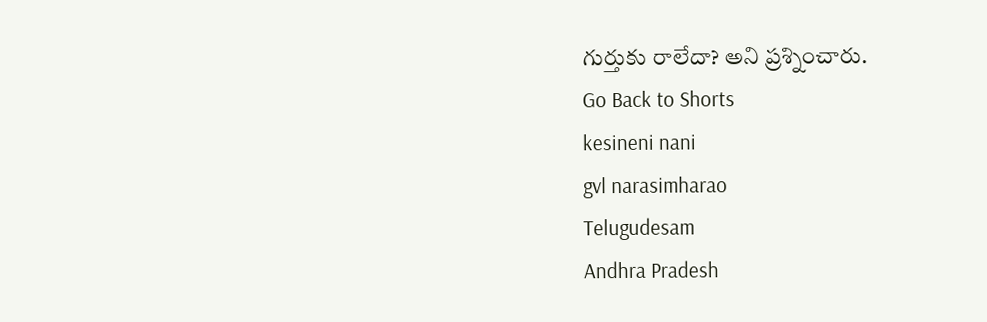గుర్తుకు రాలేదా? అని ప్రశ్నించారు.
Go Back to Shorts
kesineni nani
gvl narasimharao
Telugudesam
Andhra Pradesh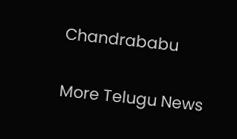Chandrababu

More Telugu News